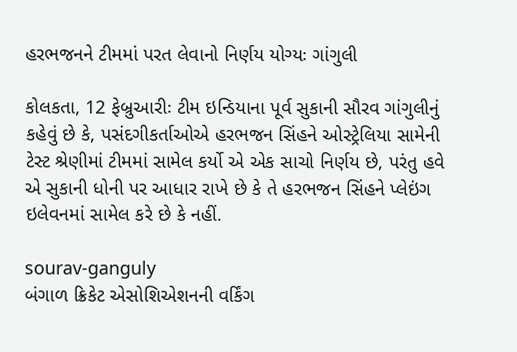હરભજનને ટીમમાં પરત લેવાનો નિર્ણય યોગ્યઃ ગાંગુલી

કોલકતા, 12 ફેબ્રુઆરીઃ ટીમ ઇન્ડિયાના પૂર્વ સુકાની સૌરવ ગાંગુલીનું કહેવું છે કે, પસંદગીકર્તાઓએ હરભજન સિંહને ઓસ્ટ્રેલિયા સામેની ટેસ્ટ શ્રેણીમાં ટીમમાં સામેલ કર્યો એ એક સાચો નિર્ણય છે, પરંતુ હવે એ સુકાની ધોની પર આધાર રાખે છે કે તે હરભજન સિંહને પ્લેઇંગ ઇલેવનમાં સામેલ કરે છે કે નહીં.

sourav-ganguly
બંગાળ ક્રિકેટ એસોશિએશનની વર્કિંગ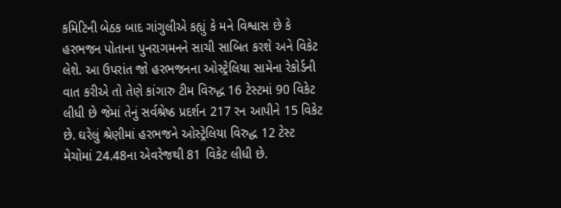કમિટિની બેઠક બાદ ગાંગુલીએ કહ્યું કે મને વિશ્વાસ છે કે હરભજન પોતાના પુનરાગમનને સાચી સાબિત કરશે અને વિકેટ લેશે. આ ઉપરાંત જો હરભજનના ઓસ્ટ્રેલિયા સામેના રેકોર્ડની વાત કરીએ તો તેણે કાંગારુ ટીમ વિરુદ્ધ 16 ટેસ્ટમાં 90 વિકેટ લીધી છે જેમાં તેનું સર્વશ્રેષ્ઠ પ્રદર્શન 217 રન આપીને 15 વિકેટ છે. ઘરેલું શ્રેણીમાં હરભજને ઓસ્ટ્રેલિયા વિરુદ્ધ 12 ટેસ્ટ મેચોમાં 24.48ના એવરેજથી 81 વિકેટ લીધી છે.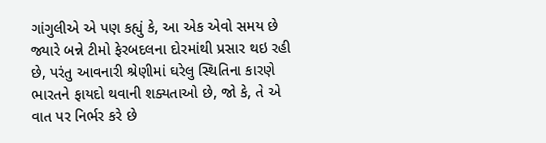ગાંગુલીએ એ પણ કહ્યું કે, આ એક એવો સમય છે જ્યારે બન્ને ટીમો ફેરબદલના દોરમાંથી પ્રસાર થઇ રહી છે, પરંતુ આવનારી શ્રેણીમાં ઘરેલુ સ્થિતિના કારણે ભારતને ફાયદો થવાની શક્યતાઓ છે, જો કે, તે એ વાત પર નિર્ભર કરે છે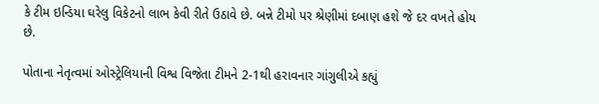કે ટીમ ઇન્ડિયા ઘરેલુ વિકેટનો લાભ કેવી રીતે ઉઠાવે છે. બન્ને ટીમો પર શ્રેણીમાં દબાણ હશે જે દર વખતે હોય છે.

પોતાના નેતૃત્વમાં ઓસ્ટ્રેલિયાની વિશ્વ વિજેતા ટીમને 2-1થી હરાવનાર ગાંગુલીએ કહ્યું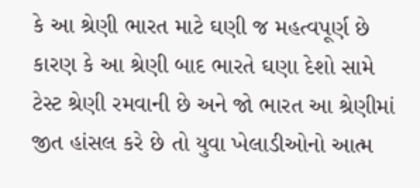કે આ શ્રેણી ભારત માટે ઘણી જ મહત્વપૂર્ણ છે કારણ કે આ શ્રેણી બાદ ભારતે ઘણા દેશો સામે ટેસ્ટ શ્રેણી રમવાની છે અને જો ભારત આ શ્રેણીમાં જીત હાંસલ કરે છે તો યુવા ખેલાડીઓનો આત્મ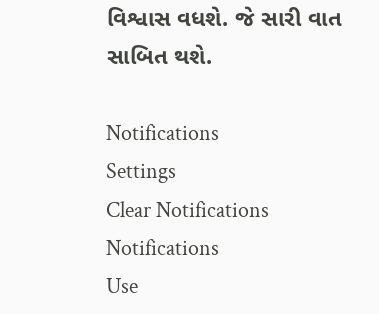વિશ્વાસ વધશે. જે સારી વાત સાબિત થશે.

Notifications
Settings
Clear Notifications
Notifications
Use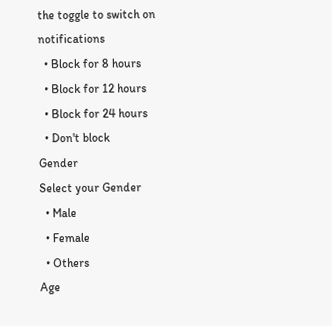the toggle to switch on notifications
  • Block for 8 hours
  • Block for 12 hours
  • Block for 24 hours
  • Don't block
Gender
Select your Gender
  • Male
  • Female
  • Others
Age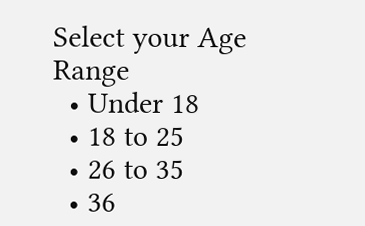Select your Age Range
  • Under 18
  • 18 to 25
  • 26 to 35
  • 36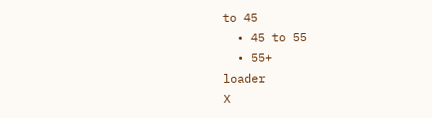to 45
  • 45 to 55
  • 55+
loader
X